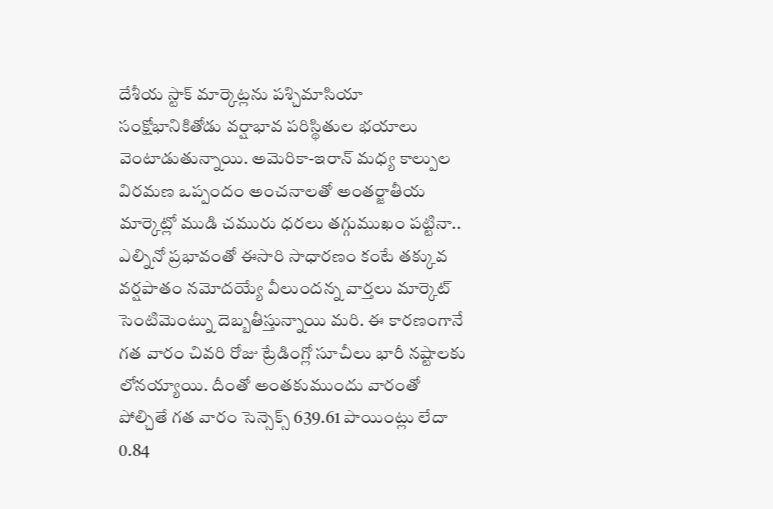దేశీయ స్టాక్ మార్కెట్లను పశ్చిమాసియా సంక్షోభానికితోడు వర్షాభావ పరిస్థితుల భయాలు వెంటాడుతున్నాయి. అమెరికా-ఇరాన్ మధ్య కాల్పుల విరమణ ఒప్పందం అంచనాలతో అంతర్జాతీయ మార్కెట్లో ముడి చమురు ధరలు తగ్గుముఖం పట్టినా.. ఎల్నినో ప్రభావంతో ఈసారి సాధారణం కంటే తక్కువ వర్షపాతం నమోదయ్యే వీలుందన్న వార్తలు మార్కెట్ సెంటిమెంట్ను దెబ్బతీస్తున్నాయి మరి. ఈ కారణంగానే గత వారం చివరి రోజు ట్రేడింగ్లో సూచీలు భారీ నష్టాలకు లోనయ్యాయి. దీంతో అంతకుముందు వారంతో పోల్చితే గత వారం సెన్సెక్స్ 639.61 పాయింట్లు లేదా 0.84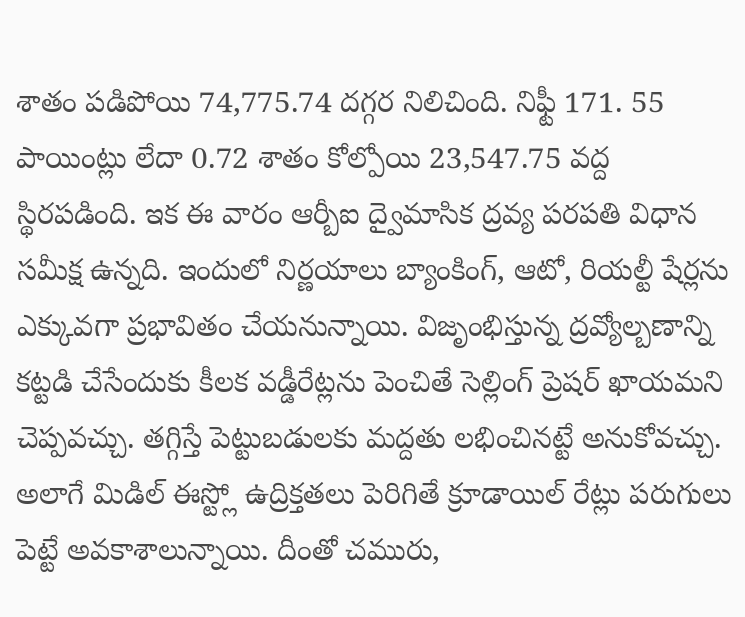శాతం పడిపోయి 74,775.74 దగ్గర నిలిచింది. నిఫ్టీ 171. 55 పాయింట్లు లేదా 0.72 శాతం కోల్పోయి 23,547.75 వద్ద స్థిరపడింది. ఇక ఈ వారం ఆర్బీఐ ద్వైమాసిక ద్రవ్య పరపతి విధాన సమీక్ష ఉన్నది. ఇందులో నిర్ణయాలు బ్యాంకింగ్, ఆటో, రియల్టీ షేర్లను ఎక్కువగా ప్రభావితం చేయనున్నాయి. విజృంభిస్తున్న ద్రవ్యోల్బణాన్ని కట్టడి చేసేందుకు కీలక వడ్డీరేట్లను పెంచితే సెల్లింగ్ ప్రెషర్ ఖాయమని చెప్పవచ్చు. తగ్గిస్తే పెట్టుబడులకు మద్దతు లభించినట్టే అనుకోవచ్చు.
అలాగే మిడిల్ ఈస్ట్లో ఉద్రిక్తతలు పెరిగితే క్రూడాయిల్ రేట్లు పరుగులు పెట్టే అవకాశాలున్నాయి. దీంతో చమురు,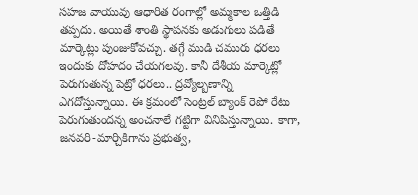సహజ వాయువు ఆధారిత రంగాల్లో అమ్మకాల ఒత్తిడి తప్పదు. అయితే శాంతి స్థాపనకు అడుగులు పడితే మార్కెట్లు పుంజుకోవచ్చు. తగ్గే ముడి చమురు ధరలు ఇందుకు దోహదం చేయగలవు. కానీ దేశీయ మార్కెట్లో పెరుగుతున్న పెట్రో ధరలు.. ద్రవ్యోల్బణాన్ని ఎగదోస్తున్నాయి. ఈ క్రమంలో సెంట్రల్ బ్యాంక్ రెపో రేటు పెరుగుతుందన్న అంచనాలే గట్టిగా వినిపిస్తున్నాయి. కాగా, జనవరి-మార్చికిగాను ప్రభుత్వ,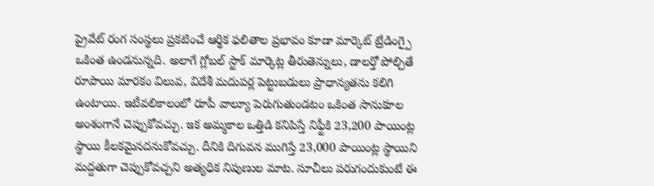ప్రైవేట్ రంగ సంస్థలు ప్రకటించే ఆర్థిక ఫలితాల ప్రభావం కూడా మార్కెట్ ట్రేడింగ్పై ఒకింత ఉండనున్నది. అలాగే గ్లోబల్ స్టాక్ మార్కెట్ల తీరుతెన్నులు, డాలర్తో పోల్చితే రూపాయి మారకం విలువ, విదేశీ మదుపర్ల పెట్టుబడులు ప్రాధాన్యతను కలిగి ఉంటాయి. ఇటీవలికాలంలో రూపీ వాల్యూ పెరుగుతుండటం ఒకింత సానుకూల అంశంగానే చెప్పుకోవచ్చు. ఇక అమ్మకాల ఒత్తిడి కనిపిస్తే నిఫ్టీకి 23,200 పాయింట్ల స్థాయి కీలకమైనదనుకోవచ్చు. దీనికి దిగువన ముగిస్తే 23,000 పాయింట్ల స్థాయిని మద్దతుగా చెప్పుకోవచ్చని అత్యధిక నిపుణుల మాట. సూచీలు పరుగందుకుంటే ఈ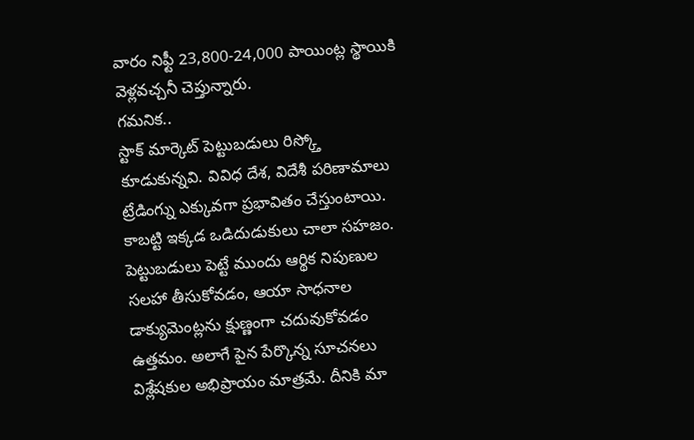వారం నిఫ్టీ 23,800-24,000 పాయింట్ల స్థాయికి వెళ్లవచ్చనీ చెప్తున్నారు.
గమనిక..
స్టాక్ మార్కెట్ పెట్టుబడులు రిస్క్తో కూడుకున్నవి. వివిధ దేశ, విదేశీ పరిణామాలు ట్రేడింగ్ను ఎక్కువగా ప్రభావితం చేస్తుంటాయి. కాబట్టి ఇక్కడ ఒడిదుడుకులు చాలా సహజం. పెట్టుబడులు పెట్టే ముందు ఆర్థిక నిపుణుల సలహా తీసుకోవడం, ఆయా సాధనాల డాక్యుమెంట్లను క్షుణ్ణంగా చదువుకోవడం ఉత్తమం. అలాగే పైన పేర్కొన్న సూచనలు విశ్లేషకుల అభిప్రాయం మాత్రమే. దీనికి మా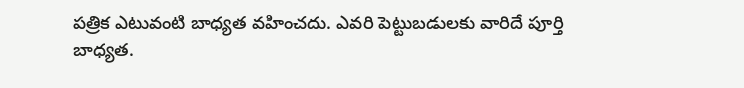పత్రిక ఎటువంటి బాధ్యత వహించదు. ఎవరి పెట్టుబడులకు వారిదే పూర్తి బాధ్యత.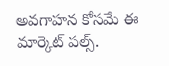అవగాహన కోసమే ఈ మార్కెట్ పల్స్.